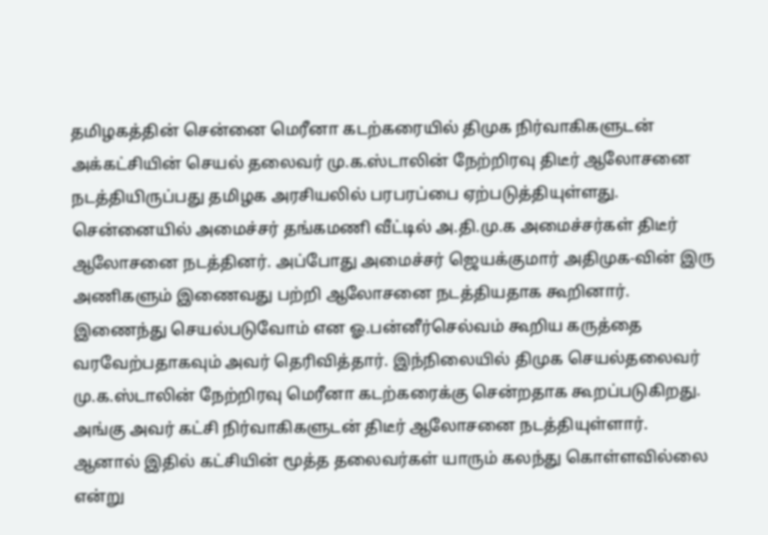தமிழகத்தின் சென்னை மெரீனா கடற்கரையில் திமுக நிர்வாகிகளுடன் அக்கட்சியின் செயல் தலைவர் மு.க.ஸ்டாலின் நேற்றிரவு திடீர் ஆலோசனை நடத்தியிருப்பது தமிழக அரசியலில் பரபரப்பை ஏற்படுத்தியுள்ளது.
சென்னையில் அமைச்சர் தங்கமணி வீட்டில் அ.தி.மு.க அமைச்சர்கள் திடீர் ஆலோசனை நடத்தினர். அப்போது அமைச்சர் ஜெயக்குமார் அதிமுக-வின் இரு அணிகளும் இணைவது பற்றி ஆலோசனை நடத்தியதாக கூறினார்.
இணைந்து செயல்படுவோம் என ஓ.பன்னீர்செல்வம் கூறிய கருத்தை வரவேற்பதாகவும் அவர் தெரிவித்தார். இந்நிலையில் திமுக செயல்தலைவர் மு.க.ஸ்டாலின் நேற்றிரவு மெரீனா கடற்கரைக்கு சென்றதாக கூறப்படுகிறது.
அங்கு அவர் கட்சி நிர்வாகிகளுடன் திடீர் ஆலோசனை நடத்தியுள்ளார். ஆனால் இதில் கட்சியின் மூத்த தலைவர்கள் யாரும் கலந்து கொள்ளவில்லை என்று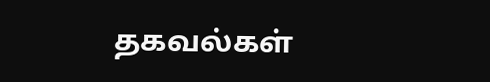தகவல்கள்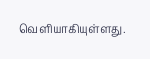வெளியாகியுள்ளது.